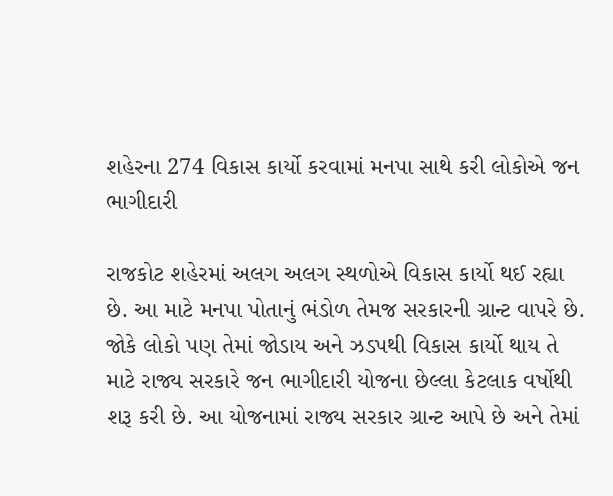શહેરના 274 વિકાસ કાર્યો કરવામાં મનપા સાથે કરી લોકોએ જન ભાગીદારી

રાજકોટ શહેરમાં અલગ અલગ સ્થળોએ વિકાસ કાર્યો થઈ રહ્યા છે. આ માટે મનપા પોતાનું ભંડોળ તેમજ સરકારની ગ્રાન્ટ વાપરે છે. જોકે લોકો પણ તેમાં જોડાય અને ઝડપથી વિકાસ કાર્યો થાય તે માટે રાજ્ય સરકારે જન ભાગીદારી યોજના છેલ્લા કેટલાક વર્ષોથી શરૂ કરી છે. આ યોજનામાં રાજ્ય સરકાર ગ્રાન્ટ આપે છે અને તેમાં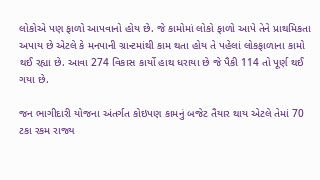લોકોએ પણ ફાળો આપવાનો હોય છે. જે કામોમાં લોકો ફાળો આપે તેને પ્રાથમિકતા અપાય છે એટલે કે મનપાની ગ્રાન્ટમાંથી કામ થતા હોય તે પહેલાં લોકફાળાના કામો થઈ રહ્યા છે. આવા 274 વિકાસ કાર્યો હાથ ધરાયા છે જે પૈકી 114 તો પૂર્ણ થઈ ગયા છે.

જન ભાગીદારી યોજના અંતર્ગત કોઇપણ કામનું બજેટ તૈયાર થાય એટલે તેમાં 70 ટકા રકમ રાજ્ય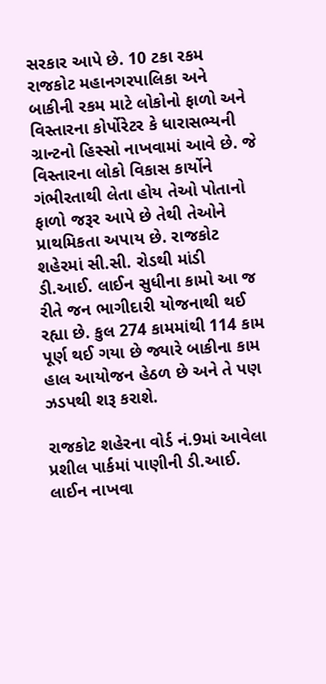સરકાર આપે છે. 10 ટકા રકમ રાજકોટ મહાનગરપાલિકા અને બાકીની રકમ માટે લોકોનો ફાળો અને વિસ્તારના કોર્પોરેટર કે ધારાસભ્યની ગ્રાન્ટનો હિસ્સો નાખવામાં આવે છે. જે વિસ્તારના લોકો વિકાસ કાર્યોને ગંભીરતાથી લેતા હોય તેઓ પોતાનો ફાળો જરૂર આપે છે તેથી તેઓને પ્રાથમિકતા અપાય છે. રાજકોટ શહેરમાં સી.સી. રોડથી માંડી ડી.આઈ. લાઈન સુધીના કામો આ જ રીતે જન ભાગીદારી યોજનાથી થઈ રહ્યા છે. કુલ 274 કામમાંથી 114 કામ પૂર્ણ થઈ ગયા છે જ્યારે બાકીના કામ હાલ આયોજન હેઠળ છે અને તે પણ ઝડપથી શરૂ કરાશે.

રાજકોટ શહેરના વોર્ડ નં.9માં આવેલા પ્રશીલ પાર્કમાં પાણીની ડી.આઈ. લાઈન નાખવા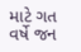માટે ગત વર્ષે જન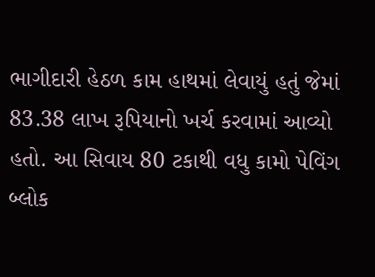ભાગીદારી હેઠળ કામ હાથમાં લેવાયું હતું જેમાં 83.38 લાખ રૂપિયાનો ખર્ચ કરવામાં આવ્યો હતો. આ સિવાય 80 ટકાથી વધુ કામો પેવિંગ બ્લોક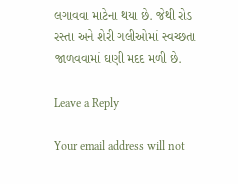લગાવવા માટેના થયા છે. જેથી રોડ રસ્તા અને શેરી ગલીઓમાં સ્વચ્છતા જાળવવામાં ઘણી મદદ મળી છે.

Leave a Reply

Your email address will not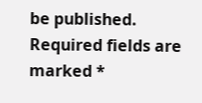be published. Required fields are marked *